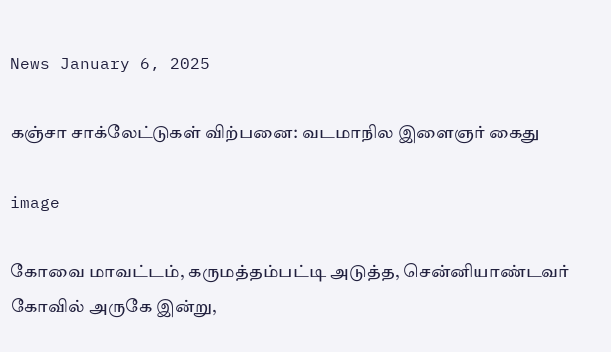News January 6, 2025

கஞ்சா சாக்லேட்டுகள் விற்பனை: வடமாநில இளைஞர் கைது

image

கோவை மாவட்டம், கருமத்தம்பட்டி அடுத்த, சென்னியாண்டவர் கோவில் அருகே இன்று,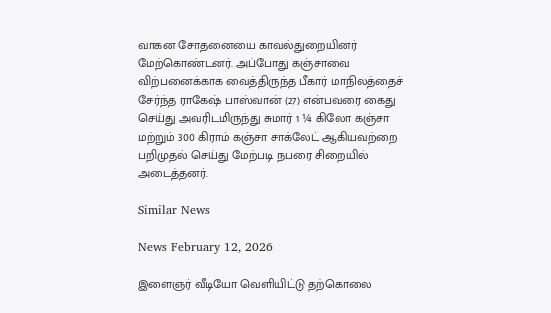வாகன சோதனையை காவல்துறையினர் மேற்கொண்டனர். அப்போது கஞ்சாவை விற்பனைக்காக வைத்திருந்த பீகார் மாநிலத்தைச் சேர்ந்த ராகேஷ் பாஸ்வான் (27) என்பவரை கைது செய்து அவரிடமிருந்து சுமார் 1 ¼ கிலோ கஞ்சா மற்றும் 300 கிராம் கஞ்சா சாக்லேட் ஆகியவற்றை பறிமுதல் செய்து மேற்படி நபரை சிறையில் அடைத்தனர்.

Similar News

News February 12, 2026

இளைஞர் வீடியோ வெளியிட்டு தற்கொலை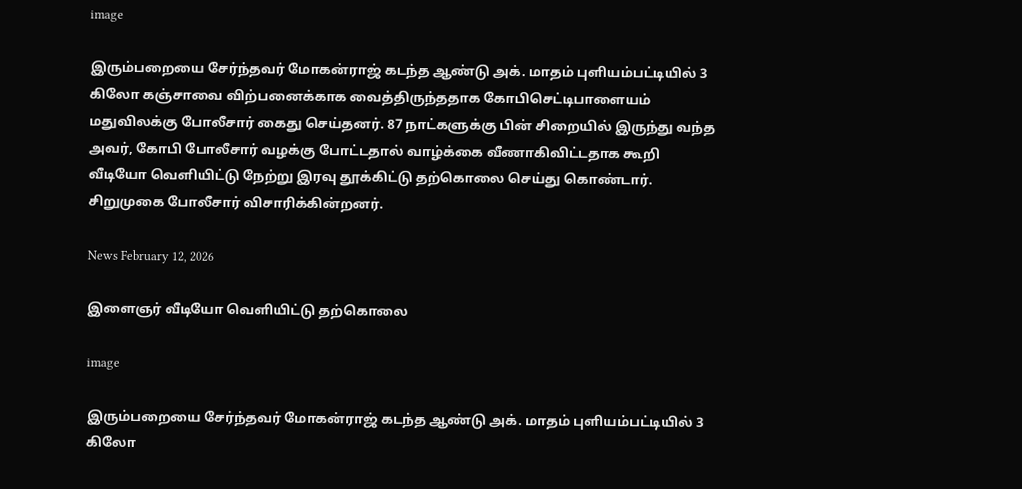image

இரும்பறையை சேர்ந்தவர் மோகன்ராஜ் கடந்த ஆண்டு அக். மாதம் புளியம்பட்டியில் 3 கிலோ கஞ்சாவை விற்பனைக்காக வைத்திருந்ததாக கோபிசெட்டிபாளையம் மதுவிலக்கு போலீசார் கைது செய்தனர். 87 நாட்களுக்கு பின் சிறையில் இருந்து வந்த அவர், கோபி போலீசார் வழக்கு போட்டதால் வாழ்க்கை வீணாகிவிட்டதாக கூறி வீடியோ வெளியிட்டு நேற்று இரவு தூக்கிட்டு தற்கொலை செய்து கொண்டார். சிறுமுகை போலீசார் விசாரிக்கின்றனர்.

News February 12, 2026

இளைஞர் வீடியோ வெளியிட்டு தற்கொலை

image

இரும்பறையை சேர்ந்தவர் மோகன்ராஜ் கடந்த ஆண்டு அக். மாதம் புளியம்பட்டியில் 3 கிலோ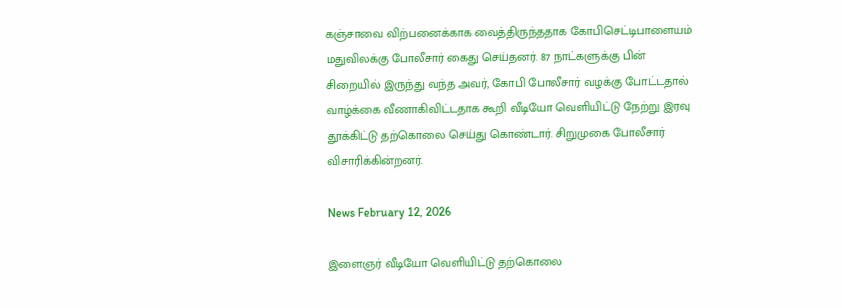கஞ்சாவை விற்பனைக்காக வைத்திருந்ததாக கோபிசெட்டிபாளையம் மதுவிலக்கு போலீசார் கைது செய்தனர். 87 நாட்களுக்கு பின் சிறையில் இருந்து வந்த அவர், கோபி போலீசார் வழக்கு போட்டதால் வாழ்க்கை வீணாகிவிட்டதாக கூறி வீடியோ வெளியிட்டு நேற்று இரவு தூக்கிட்டு தற்கொலை செய்து கொண்டார். சிறுமுகை போலீசார் விசாரிக்கின்றனர்.

News February 12, 2026

இளைஞர் வீடியோ வெளியிட்டு தற்கொலை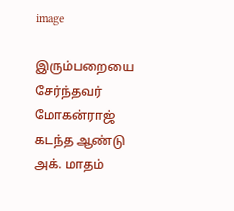image

இரும்பறையை சேர்ந்தவர் மோகன்ராஜ் கடந்த ஆண்டு அக். மாதம்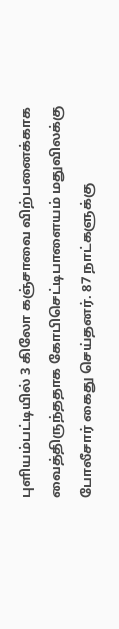புளியம்பட்டியில் 3 கிலோ கஞ்சாவை விற்பனைக்காக வைத்திருந்ததாக கோபிசெட்டிபாளையம் மதுவிலக்கு போலீசார் கைது செய்தனர். 87 நாட்களுக்கு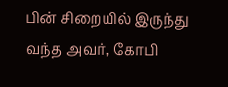பின் சிறையில் இருந்து வந்த அவர், கோபி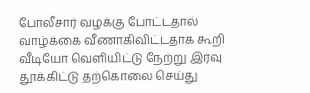போலீசார் வழக்கு போட்டதால் வாழ்க்கை வீணாகிவிட்டதாக கூறி வீடியோ வெளியிட்டு நேற்று இரவு தூக்கிட்டு தற்கொலை செய்து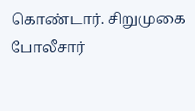கொண்டார். சிறுமுகை போலீசார்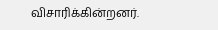விசாரிக்கின்றனர்.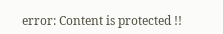error: Content is protected !!